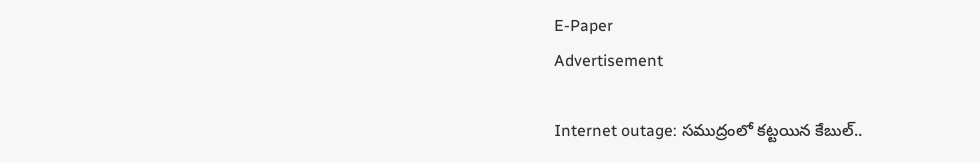E-Paper
Advertisement

Internet outage: సముద్రంలో కట్టయిన కేబుల్..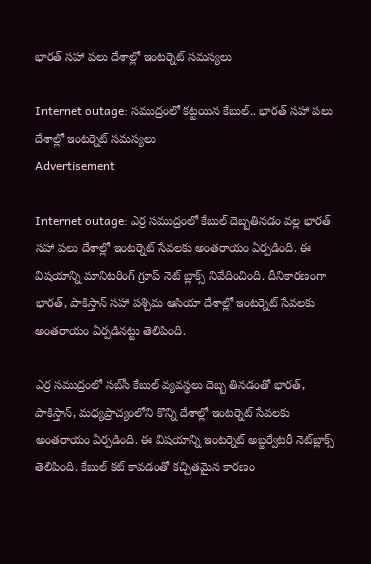భారత్‌‌‌ సహా పలు దేశాల్లో ఇంటర్నెట్ సమస్యలు

Internet outage: సముద్రంలో కట్టయిన కేబుల్.. భారత్‌‌‌ సహా పలు దేశాల్లో ఇంటర్నెట్ సమస్యలు
Advertisement

Internet outage: ఎర్ర సముద్రంలో కేబుల్ దెబ్బతినడం వల్ల భారత్ సహా పలు దేశాల్లో ఇంటర్నెట్ సేవలకు అంతరాయం ఏర్పడింది. ఈ విషయాన్ని మానిటరింగ్ గ్రూప్ నెట్‌ బ్లాక్స్ నివేదించింది. దీనికారణంగా భారత్, పాకిస్తాన్‌ సహా పశ్చిమ ఆసియా దేశాల్లో ఇంటర్నెట్ సేవలకు అంతరాయం ఏర్పడినట్టు తెలిపింది.

ఎర్ర సముద్రంలో సబ్‌సీ కేబుల్ వ్యవస్థలు దెబ్బ తినడంతో భారత్, పాకిస్తాన్, మధ్యప్రాచ్యంలోని కొన్ని దేశాల్లో ఇంటర్నెట్ సేవలకు అంతరాయం ఏర్పడింది. ఈ విషయాన్ని ఇంటర్నెట్ అబ్జర్వేటరీ నెట్‌బ్లాక్స్ తెలిపింది. కేబుల్ కట్ కావడంతో కచ్చితమైన కారణం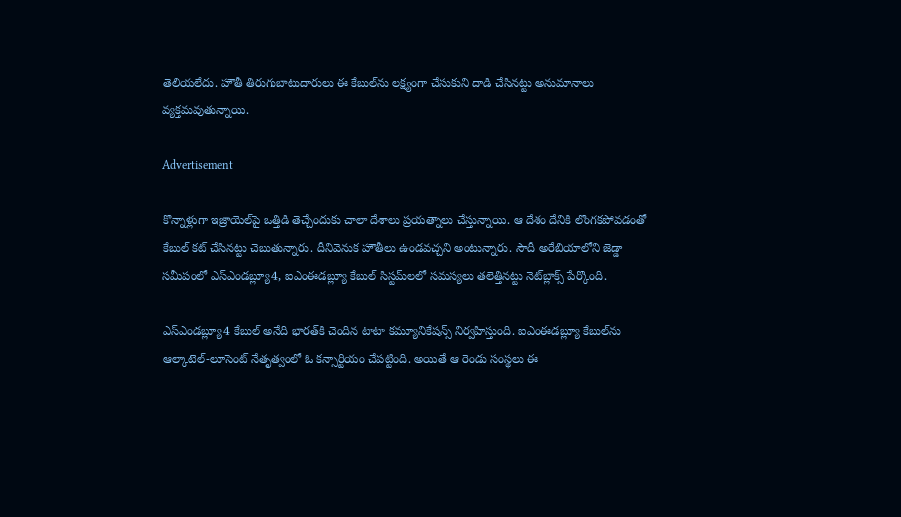తెలియలేదు. హౌతీ తిరుగుబాటుదారులు ఈ కేబుల్‌ను లక్ష్యంగా చేసుకుని దాడి చేసినట్టు అనుమానాలు వ్యక్తమవుతున్నాయి.

Advertisement

కొన్నాళ్లుగా ఇజ్రాయెల్‌పై ఒత్తిడి తెచ్చేందుకు చాలా దేశాలు ప్రయత్నాలు చేస్తున్నాయి. ఆ దేశం దేనికి లొంగకపోవడంతో కేబుల్ కట్ చేసినట్టు చెబుతున్నారు. దీనివెనుక హౌతీలు ఉండవచ్చని అంటున్నారు. సౌదీ అరేబియాలోని జెడ్డా సమీపంలో ఎస్‌ఎండబ్ల్యూ4, ఐఎంఈడబ్ల్యూ కేబుల్ సిస్టమ్‌లలో సమస్యలు తలెత్తినట్టు నెట్‌బ్లాక్స్ పేర్కొంది.

ఎస్‌ఎండబ్ల్యూ4 కేబుల్‌ అనేది భారత్‌కి చెందిన టాటా కమ్యూనికేషన్స్ నిర్వహిస్తుంది. ఐఎంఈడబ్ల్యూ కేబుల్‌ను ఆల్కాటెల్-లూసెంట్ నేతృత్వంలో ఓ కన్సార్టియం చేపట్టింది. అయితే ఆ రెండు సంస్థలు ఈ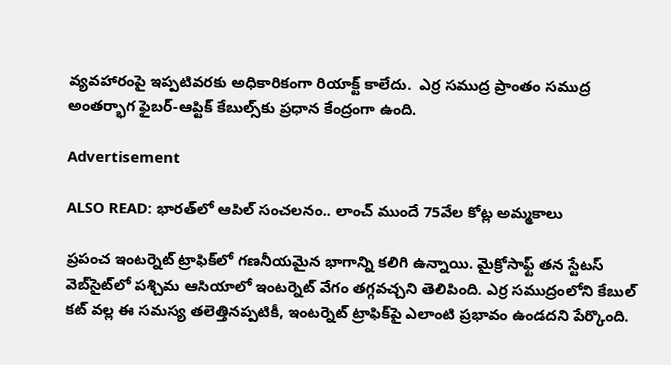వ్యవహారంపై ఇప్పటివరకు అధికారికంగా రియాక్ట్ కాలేదు.  ఎర్ర సముద్ర ప్రాంతం సముద్ర అంతర్భాగ ఫైబర్-ఆప్టిక్ కేబుల్స్‌కు ప్రధాన కేంద్రంగా ఉంది.

Advertisement

ALSO READ: భారత్‌లో ఆపిల్ సంచలనం.. లాంచ్ ముందే 75వేల కోట్ల అమ్మకాలు

ప్రపంచ ఇంటర్నెట్ ట్రాఫిక్‌లో గణనీయమైన భాగాన్ని కలిగి ఉన్నాయి. మైక్రోసాఫ్ట్ తన స్టేటస్ వెబ్‌సైట్‌లో పశ్చిమ ఆసియాలో ఇంటర్నెట్ వేగం తగ్గవచ్చని తెలిపింది. ఎర్ర సముద్రంలోని కేబుల్ కట్‌ వల్ల ఈ సమస్య తలెత్తినప్పటికీ, ఇంటర్నెట్ ట్రాఫిక్‌పై ఎలాంటి ప్రభావం ఉండదని పేర్కొంది.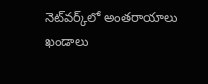నెట్‌వర్క్‌లో అంతరాయాలు ఖండాలు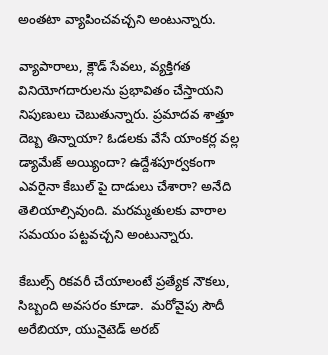అంతటా వ్యాపించవచ్చని అంటున్నారు.

వ్యాపారాలు, క్లౌడ్ సేవలు, వ్యక్తిగత వినియోగదారులను ప్రభావితం చేస్తాయని నిపుణులు చెబుతున్నారు. ప్రమాదవ శాత్తూ దెబ్బ తిన్నాయా? ఓడలకు వేసే యాంకర్ల వల్ల డ్యామేజ్ అయ్యిందా? ఉద్దేశపూర్వకంగా ఎవరైనా కేబుల్ పై దాడులు చేశారా? అనేది తెలియాల్సివుంది. మరమ్మతులకు వారాల సమయం పట్టవచ్చని అంటున్నారు.

కేబుల్స్ రికవరీ చేయాలంటే ప్రత్యేక నౌకలు, సిబ్బంది అవసరం కూడా.  మరోవైపు సౌదీ అరేబియా, యునైటెడ్ అరబ్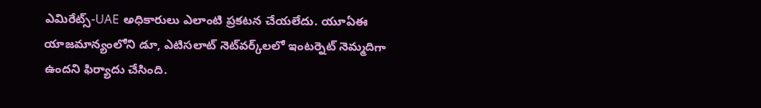ఎమిరేట్స్-UAE అధికారులు ఎలాంటి ప్రకటన చేయలేదు. యూఏఈ యాజమాన్యంలోని డూ, ఎటిసలాట్ నెట్‌వర్క్‌లలో ఇంటర్నెట్ నెమ్మదిగా ఉందని ఫిర్యాదు చేసింది.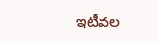ఇటీవల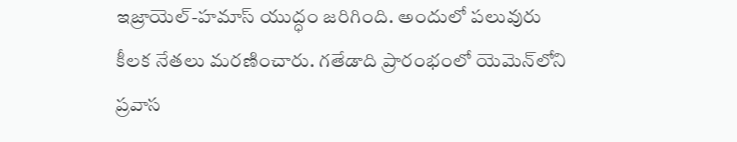ఇజ్రాయెల్-హమాస్ యుద్ధం జరిగింది. అందులో పలువురు కీలక నేతలు మరణించారు. గతేడాది ప్రారంభంలో యెమెన్‌లోని ప్రవాస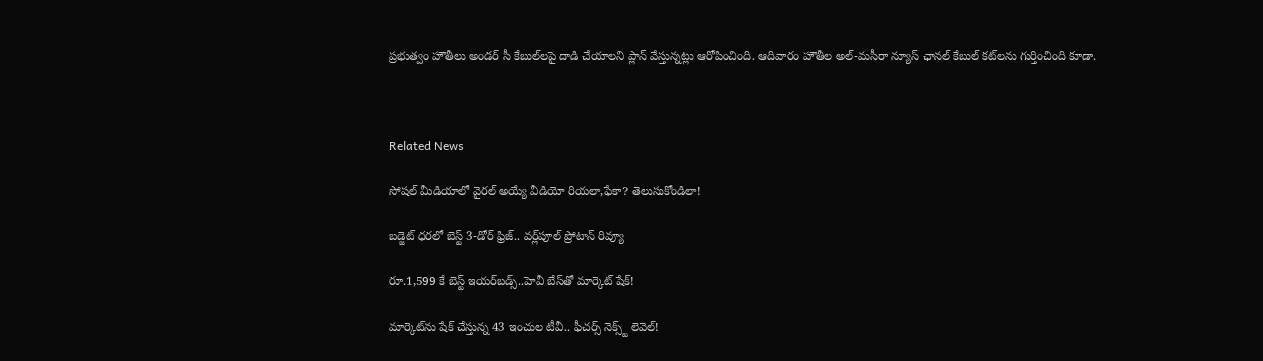ప్రభుత్వం హౌతీలు అండర్‌ సీ కేబుల్‌లపై దాడి చేయాలని ప్లాన్ వేస్తున్నట్లు ఆరోపించింది. ఆదివారం హౌతీల అల్-మసీరా న్యూస్ ఛానల్ కేబుల్ కట్‌లను గుర్తించింది కూడా.



Related News

సోషల్ మీడియాలో వైరల్ అయ్యే వీడియో రియలా,ఫేకా? తెలుసుకోండిలా!

బడ్జెట్ ధరలో బెస్ట్ 3-డోర్ ఫ్రిజ్.. వర్ల్‌పూల్ ప్రోటాన్ రివ్యూ

రూ.1,599 కే బెస్ట్ ఇయర్‌బడ్స్..హెవీ బేస్‌తో మార్కెట్ షేక్!

మార్కెట్‌ను షేక్ చేస్తున్న 43 ఇంచుల టీవీ.. ఫీచర్స్ నెక్స్ట్ లెవెల్!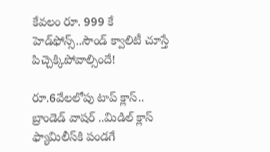కేవలం రూ. 999 కే హెడ్‌ఫోన్స్..సౌండ్ క్వాలిటీ చూస్తే పిచ్చెక్కిపోవాల్సిందే!

రూ.6వేలలోపు టాప్ క్లాస్.. బ్రాండెడ్ వాషర్ ..మిడిల్ క్లాస్ ఫ్యామిలీస్‌కి పండగే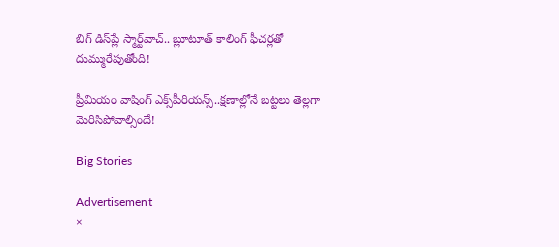బిగ్ డిస్‌ప్లే స్మార్ట్‌వాచ్.. బ్లూటూత్ కాలింగ్ ఫీచర్లతో దుమ్మురేపుతోంది!

ప్రీమియం వాషింగ్ ఎక్స్‌పీరియన్స్..క్షణాల్లోనే బట్టలు తెల్లగా మెరిసిపోవాల్సిందే!

Big Stories

Advertisement
×